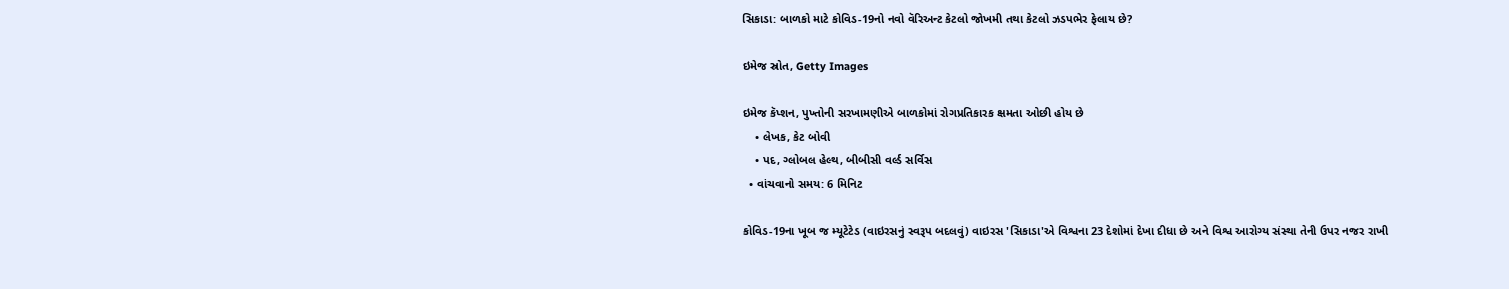સિકાડા: બાળકો માટે કોવિડ-19નો નવો વૅરિઅન્ટ કેટલો જોખમી તથા કેટલો ઝડપભેર ફેલાય છે?

ઇમેજ સ્રોત, Getty Images

ઇમેજ કૅપ્શન, પુખ્તોની સરખામણીએ બાળકોમાં રોગપ્રતિકારક ક્ષમતા ઓછી હોય છે
    • લેખક, કેટ બોવી
    • પદ, ગ્લોબલ હેલ્થ, બીબીસી વર્લ્ડ સર્વિસ
  • વાંચવાનો સમય: 6 મિનિટ

કોવિડ-19ના ખૂબ જ મ્યૂટેટેડ (વાઇરસનું સ્વરૂપ બદલવું) વાઇરસ 'સિકાડા'એ વિશ્વના 23 દેશોમાં દેખા દીધા છે અને વિશ્વ આરોગ્ય સંસ્થા તેની ઉપર નજર રાખી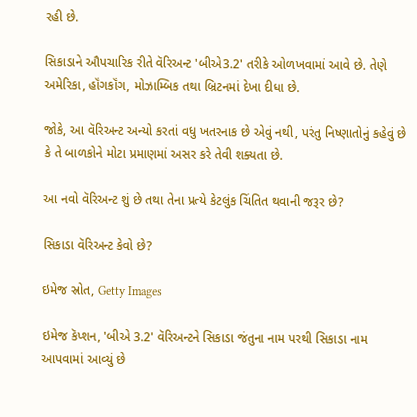રહી છે.

સિકાડાને ઔપચારિક રીતે વૅરિઅન્ટ 'બીએ3.2' તરીકે ઓળખવામાં આવે છે. તેણે અમેરિકા, હૉંગકૉંગ, મોઝામ્બિક તથા બ્રિટનમાં દેખા દીધા છે.

જોકે, આ વૅરિઅન્ટ અન્યો કરતાં વધુ ખતરનાક છે એવું નથી, પરંતુ નિષ્ણાતોનું કહેવું છે કે તે બાળકોને મોટા પ્રમાણમાં અસર કરે તેવી શક્યતા છે.

આ નવો વૅરિઅન્ટ શું છે તથા તેના પ્રત્યે કેટલુંક ચિંતિત થવાની જરૂર છે?

સિકાડા વૅરિઅન્ટ કેવો છે?

ઇમેજ સ્રોત, Getty Images

ઇમેજ કૅપ્શન, 'બીએ 3.2' વૅરિઅન્ટને સિકાડા જંતુના નામ પરથી સિકાડા નામ આપવામાં આવ્યું છે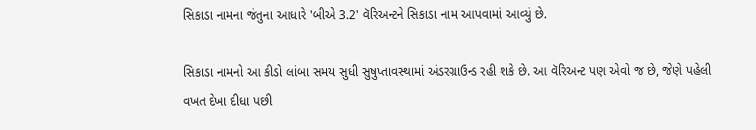સિકાડા નામના જંતુના આધારે 'બીએ 3.2' વૅરિઅન્ટને સિકાડા નામ આપવામાં આવ્યું છે.

સિકાડા નામનો આ કીડો લાંબા સમય સુધી સુષુપ્તાવસ્થામાં અંડરગ્રાઉન્ડ રહી શકે છે. આ વૅરિઅન્ટ પણ એવો જ છે, જેણે પહેલી વખત દેખા દીધા પછી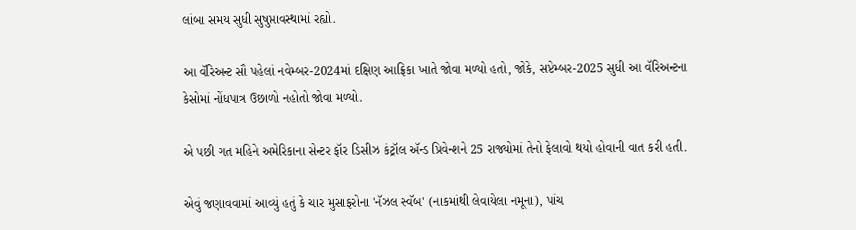લાંબા સમય સુધી સુષુપ્તાવસ્થામાં રહ્યો.

આ વૅરિઅન્ટ સૌ પહેલાં નવેમ્બર-2024માં દક્ષિણ આફ્રિકા ખાતે જોવા મળ્યો હતો, જોકે, સપ્ટેમ્બર-2025 સુધી આ વૅરિઅન્ટના કેસોમાં નોંધપાત્ર ઉછાળો નહોતો જોવા મળ્યો.

એ પછી ગત મહિને અમેરિકાના સેન્ટર ફૉર ડિસીઝ કંટ્રૉલ ઍન્ડ પ્રિવેન્શને 25 રાજ્યોમાં તેનો ફેલાવો થયો હોવાની વાત કરી હતી.

એવું જણાવવામાં આવ્યું હતું કે ચાર મુસાફરોના 'નૅઝલ સ્વૅબ' (નાકમાંથી લેવાયેલા નમૂના), પાંચ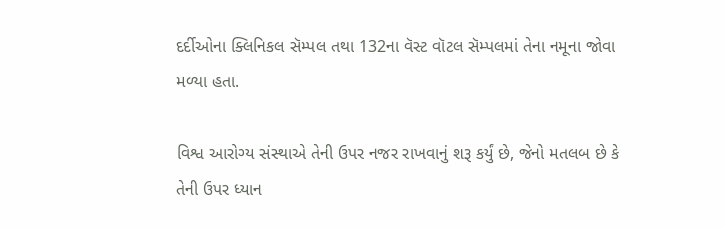દર્દીઓના ક્લિનિકલ સૅમ્પલ તથા 132ના વૅસ્ટ વૉટલ સૅમ્પલમાં તેના નમૂના જોવા મળ્યા હતા.

વિશ્વ આરોગ્ય સંસ્થાએ તેની ઉપર નજર રાખવાનું શરૂ કર્યું છે, જેનો મતલબ છે કે તેની ઉપર ધ્યાન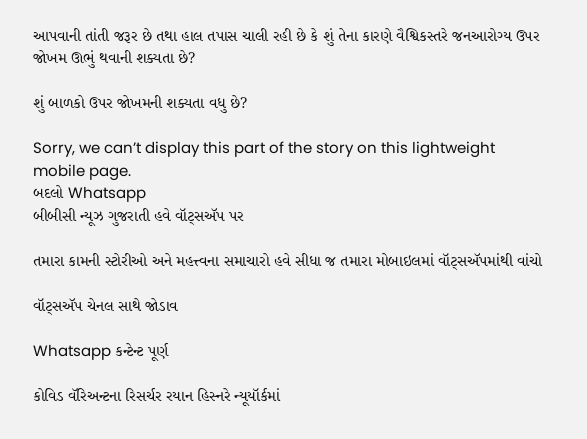આપવાની તાંતી જરૂર છે તથા હાલ તપાસ ચાલી રહી છે કે શું તેના કારણે વૈશ્વિકસ્તરે જનઆરોગ્ય ઉપર જોખમ ઊભું થવાની શક્યતા છે?

શું બાળકો ઉપર જોખમની શક્યતા વધુ છે?

Sorry, we can’t display this part of the story on this lightweight mobile page.
બદલો Whatsapp
બીબીસી ન્યૂઝ ગુજરાતી હવે વૉટ્સઍપ પર

તમારા કામની સ્ટોરીઓ અને મહત્ત્વના સમાચારો હવે સીધા જ તમારા મોબાઇલમાં વૉટ્સઍપમાંથી વાંચો

વૉટ્સઍપ ચેનલ સાથે જોડાવ

Whatsapp કન્ટેન્ટ પૂર્ણ

કોવિડ વૅરિઅન્ટના રિસર્ચર રયાન હિસ્નરે ન્યૂયૉર્કમાં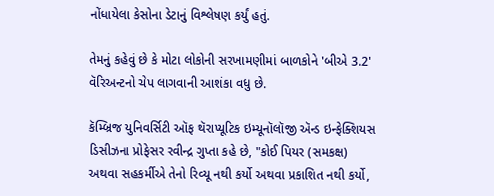નોંધાયેલા કેસોના ડેટાનું વિશ્લેષણ કર્યું હતું.

તેમનું કહેવું છે કે મોટા લોકોની સરખામણીમાં બાળકોને 'બીએ 3.2' વૅરિઅન્ટનો ચેપ લાગવાની આશંકા વધુ છે.

કૅમ્બ્રિજ યુનિવર્સિટી ઑફ થૅરાપ્યૂટિક ઇમ્યૂનૉલૉજી ઍન્ડ ઇન્ફેક્શિયસ ડિસીઝના પ્રોફેસર રવીન્દ્ર ગુપ્તા કહે છે, "કોઈ પિયર (સમકક્ષ) અથવા સહકર્મીએ તેનો રિવ્યૂ નથી કર્યો અથવા પ્રકાશિત નથી કર્યો,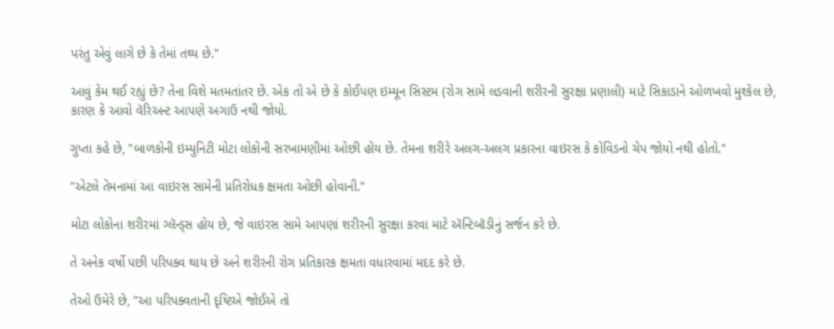પરંતુ એવું લાગે છે કે તેમાં તથ્ય છે."

આવું કેમ થઈ રહ્યું છે? તેના વિશે મતમતાંતર છે. એક તો એ છે કે કોઈપણ ઇમ્યૂન સિસ્ટમ (રોગ સામે લડવાની શરીરની સુરક્ષા પ્રણાલી) માટે સિકાડાને ઓળખવો મુશ્કેલ છે, કારણ કે આવો વૅરિઅન્ટ આપણે અગાઉ નથી જોયો.

ગુપ્તા કહે છે, "બાળકોની ઇમ્યુનિટી મોટા લોકોની સરખામણીમાં ઓછી હોય છે. તેમના શરીરે અલગ-અલગ પ્રકારના વાઇરસ કે કોવિડનો ચેપ જોયો નથી હોતો."

"એટલે તેમનામાં આ વાઇરસ સામેની પ્રતિરોધક ક્ષમતા ઓછી હોવાની."

મોટા લોકોના શરીરમાં ગ્લૅન્ડ્સ હોય છે, જે વાઇરસ સામે આપણાં શરીરની સુરક્ષા કરવા માટે ઍન્ટિબૉડીનું સર્જન કરે છે.

તે અનેક વર્ષો પછી પરિપક્વ થાય છે અને શરીરની રોગ પ્રતિકારક ક્ષમતા વધારવામાં મદદ કરે છે.

તેઓ ઉમેરે છે, "આ પરિપક્વતાની દૃષ્ટિએ જોઈએ તો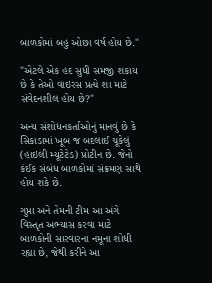બાળકોમાં બહુ ઓછા વર્ષ હોય છે."

"એટલે એક હદ સુધી સમજી શકાય છે કે તેઓ વાઇરસ પ્રત્યે શા માટે સંવેદનશીલ હોય છે?"

અન્ય સંશોધનકર્તાઓનું માનવું છે કે સિકાડામાં ખૂબ જ બદલાઈ ચૂકેલું (હાઇલી મ્યૂટેટેડ) પ્રોટીન છે. જેનો કંઈક સંબંધ બાળકોમાં સંક્રમણ સાથે હોય શકે છે.

ગુપ્તા અને તેમની ટીમ આ અંગે વિસ્તૃત અભ્યાસ કરવા માટે બાળકોની સારવારના નમૂના શોધી રહ્યા છે, જેથી કરીને આ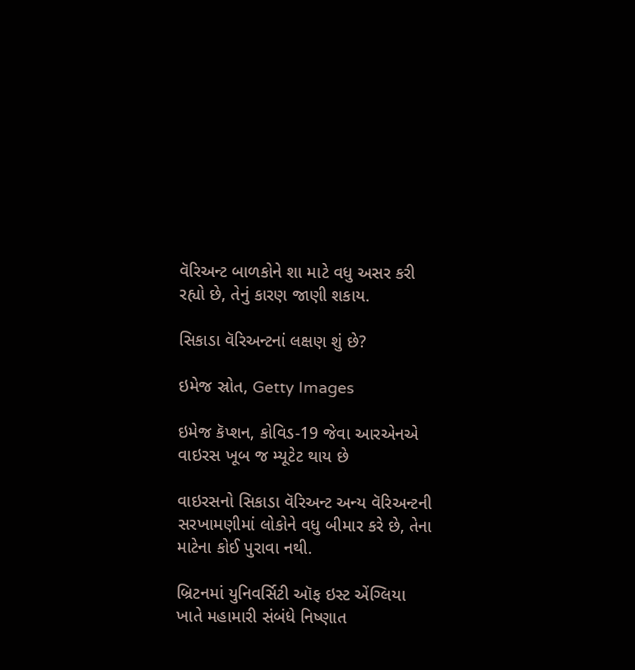વૅરિઅન્ટ બાળકોને શા માટે વધુ અસર કરી રહ્યો છે, તેનું કારણ જાણી શકાય.

સિકાડા વૅરિઅન્ટનાં લક્ષણ શું છે?

ઇમેજ સ્રોત, Getty Images

ઇમેજ કૅપ્શન, કોવિડ-19 જેવા આરએનએ વાઇરસ ખૂબ જ મ્યૂટેટ થાય છે

વાઇરસનો સિકાડા વૅરિઅન્ટ અન્ય વૅરિઅન્ટની સરખામણીમાં લોકોને વધુ બીમાર કરે છે, તેના માટેના કોઈ પુરાવા નથી.

બ્રિટનમાં યુનિવર્સિટી ઑફ ઇસ્ટ એંગ્લિયા ખાતે મહામારી સંબંધે નિષ્ણાત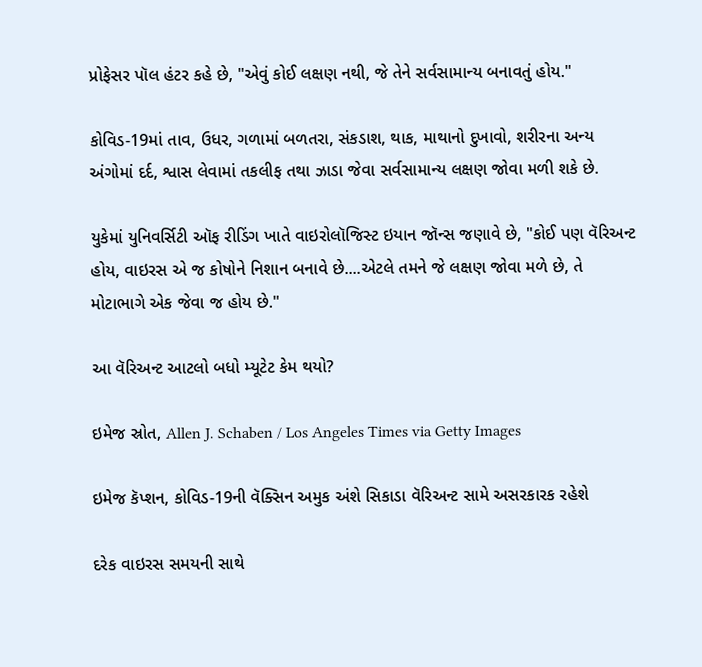પ્રોફેસર પૉલ હંટર કહે છે, "એવું કોઈ લક્ષણ નથી, જે તેને સર્વસામાન્ય બનાવતું હોય."

કોવિડ-19માં તાવ, ઉધર, ગળામાં બળતરા, સંકડાશ, થાક, માથાનો દુખાવો, શરીરના અન્ય અંગોમાં દર્દ, શ્વાસ લેવામાં તકલીફ તથા ઝાડા જેવા સર્વસામાન્ય લક્ષણ જોવા મળી શકે છે.

યુકેમાં યુનિવર્સિટી ઑફ રીડિંગ ખાતે વાઇરોલૉજિસ્ટ ઇયાન જૉન્સ જણાવે છે, "કોઈ પણ વૅરિઅન્ટ હોય, વાઇરસ એ જ કોષોને નિશાન બનાવે છે....એટલે તમને જે લક્ષણ જોવા મળે છે, તે મોટાભાગે એક જેવા જ હોય છે."

આ વૅરિઅન્ટ આટલો બધો મ્યૂટેટ કેમ થયો?

ઇમેજ સ્રોત, Allen J. Schaben / Los Angeles Times via Getty Images

ઇમેજ કૅપ્શન, કોવિડ-19ની વૅક્સિન અમુક અંશે સિકાડા વૅરિઅન્ટ સામે અસરકારક રહેશે

દરેક વાઇરસ સમયની સાથે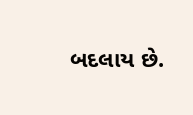બદલાય છે.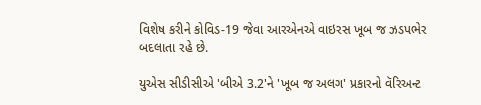વિશેષ કરીને કોવિડ-19 જેવા આરએનએ વાઇરસ ખૂબ જ ઝડપભેર બદલાતા રહે છે.

યુએસ સીડીસીએ 'બીએ 3.2'ને 'ખૂબ જ અલગ' પ્રકારનો વૅરિઅન્ટ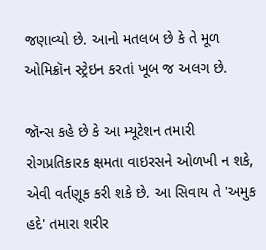જણાવ્યો છે. આનો મતલબ છે કે તે મૂળ ઓમિક્રૉન સ્ટ્રેઇન કરતાં ખૂબ જ અલગ છે.

જૉન્સ કહે છે કે આ મ્યૂટેશન તમારી રોગપ્રતિકારક ક્ષમતા વાઇરસને ઓળખી ન શકે, એવી વર્તણૂક કરી શકે છે. આ સિવાય તે 'અમુક હદે' તમારા શરીર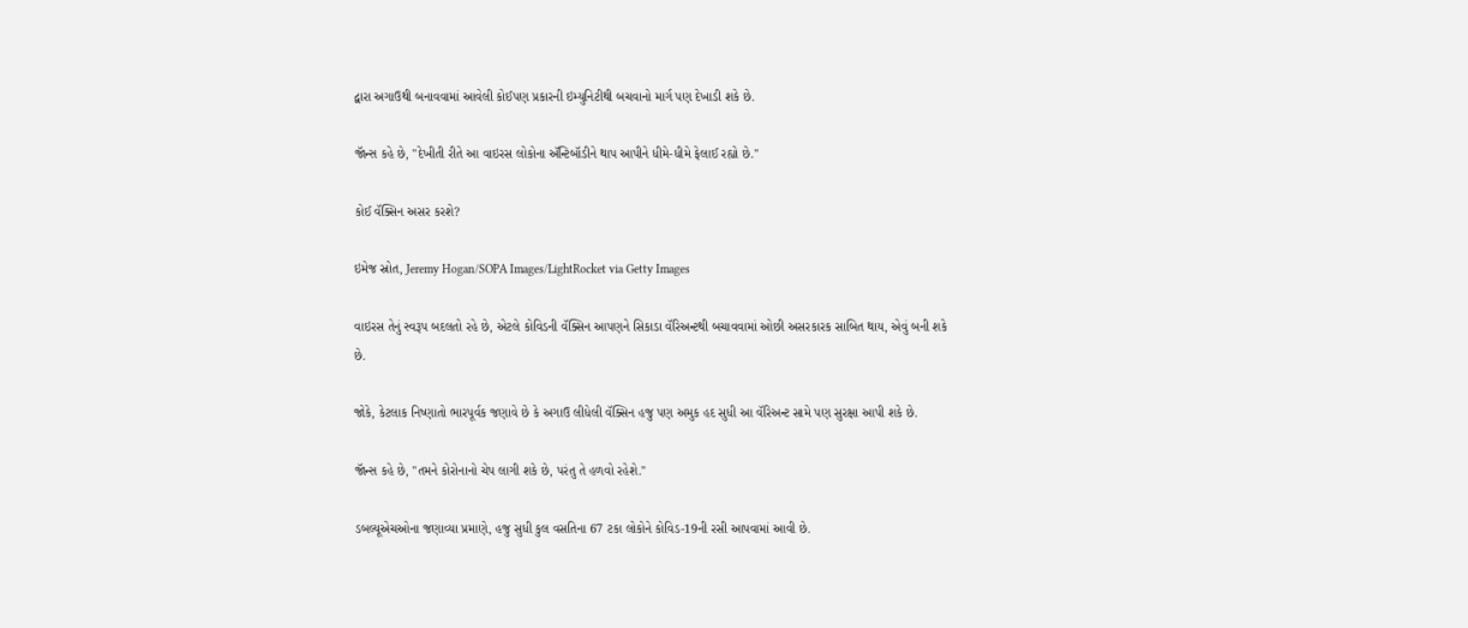દ્વારા અગાઉથી બનાવવામાં આવેલી કોઈપણ પ્રકારની ઇમ્યુનિટીથી બચવાનો માર્ગ પણ દેખાડી શકે છે.

જૉન્સ કહે છે, "દેખીતી રીતે આ વાઇરસ લોકોના ઍન્ટિબૉડીને થાપ આપીને ધીમે-ધીમે ફેલાઈ રહ્યો છે."

કોઈ વૅક્સિન અસર કરશે?

ઇમેજ સ્રોત, Jeremy Hogan/SOPA Images/LightRocket via Getty Images

વાઇરસ તેનું સ્વરૂપ બદલતો રહે છે, એટલે કોવિડની વૅક્સિન આપણને સિકાડા વૅરિઅન્ટથી બચાવવામાં ઓછી અસરકારક સાબિત થાય, એવું બની શકે છે.

જોકે, કેટલાક નિષ્ણાતો ભારપૂર્વક જણાવે છે કે અગાઉ લીધેલી વૅક્સિન હજુ પણ અમુક હદ સુધી આ વૅરિઅન્ટ સામે પણ સુરક્ષા આપી શકે છે.

જૉન્સ કહે છે, "તમને કોરોનાનો ચેપ લાગી શકે છે, પરંતુ તે હળવો રહેશે."

ડબલ્યૂએચઓના જણાવ્યા પ્રમાણે, હજુ સુધી કુલ વસતિના 67 ટકા લોકોને કોવિડ-19ની રસી આપવામાં આવી છે.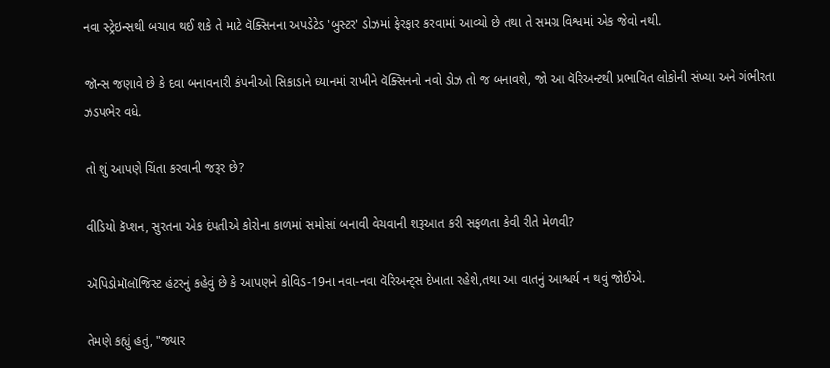નવા સ્ટ્રેઇન્સથી બચાવ થઈ શકે તે માટે વૅક્સિનના અપડેટેડ 'બુસ્ટર' ડોઝમાં ફેરફાર કરવામાં આવ્યો છે તથા તે સમગ્ર વિશ્વમાં એક જેવો નથી.

જૉન્સ જણાવે છે કે દવા બનાવનારી કંપનીઓ સિકાડાને ધ્યાનમાં રાખીને વૅક્સિનનો નવો ડોઝ તો જ બનાવશે, જો આ વૅરિઅન્ટથી પ્રભાવિત લોકોની સંખ્યા અને ગંભીરતા ઝડપભેર વધે.

તો શું આપણે ચિંતા કરવાની જરૂર છે?

વીડિયો કૅપ્શન, સુરતના એક દંપતીએ કોરોના કાળમાં સમોસાં બનાવી વેચવાની શરૂઆત કરી સફળતા કેવી રીતે મેળવી?

ઍપિડોમૉલૉજિસ્ટ હંટરનું કહેવું છે કે આપણને કોવિડ-19ના નવા-નવા વૅરિઅન્ટ્સ દેખાતા રહેશે,તથા આ વાતનું આશ્ચર્ય ન થવું જોઈએ.

તેમણે કહ્યું હતું, "જ્યાર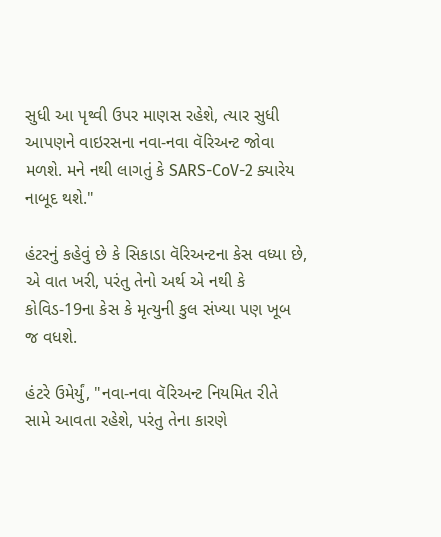સુધી આ પૃથ્વી ઉપર માણસ રહેશે, ત્યાર સુધી આપણને વાઇરસના નવા-નવા વૅરિઅન્ટ જોવા મળશે. મને નથી લાગતું કે SARS-CoV-2 ક્યારેય નાબૂદ થશે."

હંટરનું કહેવું છે કે સિકાડા વૅરિઅન્ટના કેસ વધ્યા છે, એ વાત ખરી, પરંતુ તેનો અર્થ એ નથી કે કોવિડ-19ના કેસ કે મૃત્યુની કુલ સંખ્યા પણ ખૂબ જ વધશે.

હંટરે ઉમેર્યું, "નવા-નવા વૅરિઅન્ટ નિયમિત રીતે સામે આવતા રહેશે, પરંતુ તેના કારણે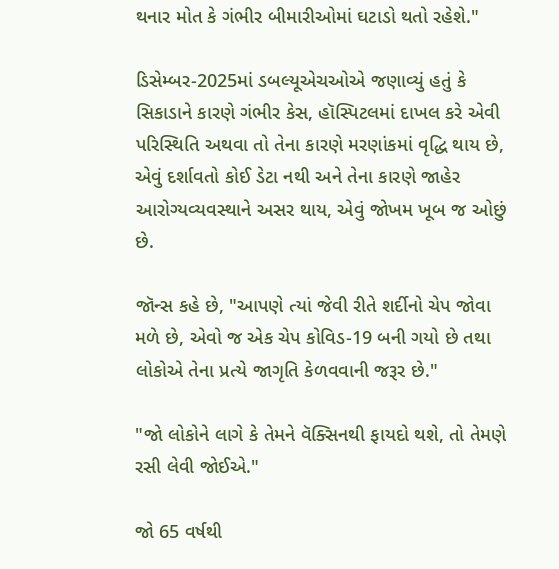થનાર મોત કે ગંભીર બીમારીઓમાં ઘટાડો થતો રહેશે."

ડિસેમ્બર-2025માં ડબલ્યૂએચઓએ જણાવ્યું હતું કે સિકાડાને કારણે ગંભીર કેસ, હૉસ્પિટલમાં દાખલ કરે એવી પરિસ્થિતિ અથવા તો તેના કારણે મરણાંકમાં વૃદ્ધિ થાય છે, એવું દર્શાવતો કોઈ ડેટા નથી અને તેના કારણે જાહેર આરોગ્યવ્યવસ્થાને અસર થાય, એવું જોખમ ખૂબ જ ઓછું છે.

જૉન્સ કહે છે, "આપણે ત્યાં જેવી રીતે શર્દીનો ચેપ જોવા મળે છે, એવો જ એક ચેપ કોવિડ-19 બની ગયો છે તથા લોકોએ તેના પ્રત્યે જાગૃતિ કેળવવાની જરૂર છે."

"જો લોકોને લાગે કે તેમને વૅક્સિનથી ફાયદો થશે, તો તેમણે રસી લેવી જોઈએ."

જો 65 વર્ષથી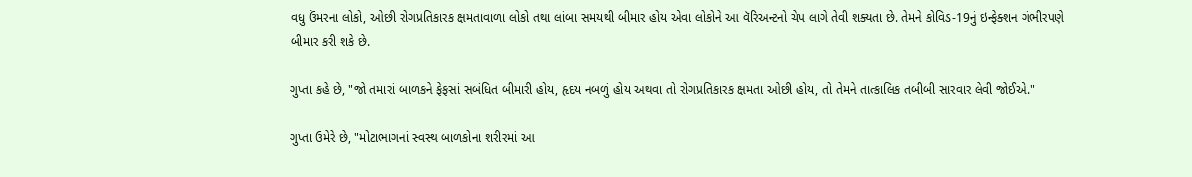વધુ ઉંમરના લોકો, ઓછી રોગપ્રતિકારક ક્ષમતાવાળા લોકો તથા લાંબા સમયથી બીમાર હોય એવા લોકોને આ વૅરિઅન્ટનો ચેપ લાગે તેવી શક્યતા છે. તેમને કોવિડ-19નું ઇન્ફેક્શન ગંભીરપણે બીમાર કરી શકે છે.

ગુપ્તા કહે છે, "જો તમારાં બાળકને ફેફસાં સબંધિત બીમારી હોય, હૃદય નબળું હોય અથવા તો રોગપ્રતિકારક ક્ષમતા ઓછી હોય, તો તેમને તાત્કાલિક તબીબી સારવાર લેવી જોઈએ."

ગુપ્તા ઉમેરે છે, "મોટાભાગનાં સ્વસ્થ બાળકોના શરીરમાં આ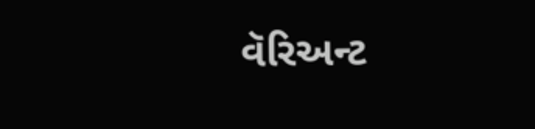વૅરિઅન્ટ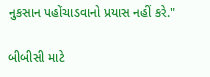નુકસાન પહોંચાડવાનો પ્રયાસ નહીં કરે."

બીબીસી માટે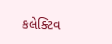કલેક્ટિવ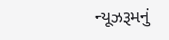ન્યૂઝરૂમનું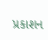પ્રકાશન